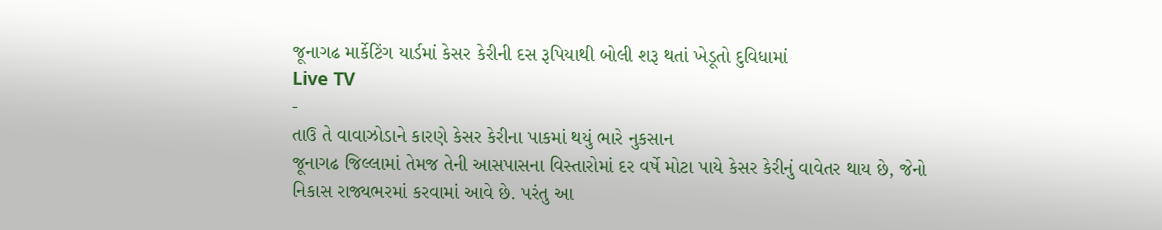જૂનાગઢ માર્કેટિંગ યાર્ડમાં કેસર કેરીની દસ રૂપિયાથી બોલી શરૂ થતાં ખેડૂતો દુવિધામાં
Live TV
-
તાઉ તે વાવાઝોડાને કારણે કેસર કેરીના પાકમાં થયું ભારે નુકસાન
જૂનાગઢ જિલ્લામાં તેમજ તેની આસપાસના વિસ્તારોમાં દર વર્ષે મોટા પાયે કેસર કેરીનું વાવેતર થાય છે, જેનો નિકાસ રાજ્યભરમાં કરવામાં આવે છે. પરંતુ આ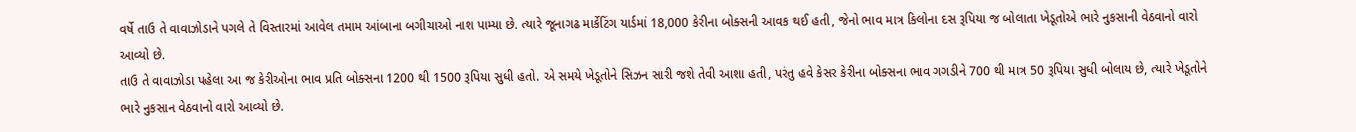વર્ષે તાઉ તે વાવાઝોડાને પગલે તે વિસ્તારમાં આવેલ તમામ આંબાના બગીચાઓ નાશ પામ્યા છે. ત્યારે જૂનાગઢ માર્કેટિંગ યાર્ડમાં 18,000 કેરીના બોક્સની આવક થઈ હતી, જેનો ભાવ માત્ર કિલોના દસ રૂપિયા જ બોલાતા ખેડૂતોએ ભારે નુકસાની વેઠવાનો વારો આવ્યો છે.
તાઉ તે વાવાઝોડા પહેલા આ જ કેરીઓના ભાવ પ્રતિ બોક્સના 1200 થી 1500 રૂપિયા સુધી હતો. એ સમયે ખેડૂતોને સિઝન સારી જશે તેવી આશા હતી, પરંતુ હવે કેસર કેરીના બોક્સના ભાવ ગગડીને 700 થી માત્ર 50 રૂપિયા સુધી બોલાય છે, ત્યારે ખેડૂતોને ભારે નુકસાન વેઠવાનો વારો આવ્યો છે.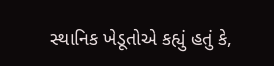સ્થાનિક ખેડૂતોએ કહ્યું હતું કે,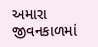અમારા જીવનકાળમાં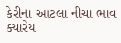કેરીના આટલા નીચા ભાવ ક્યારેય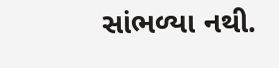સાંભળ્યા નથી.